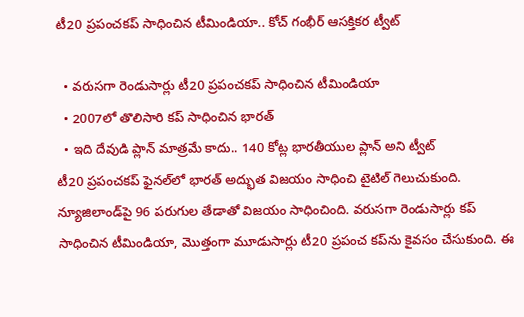టీ20 ప్రపంచకప్ సాధించిన టీమిండియా.. కోచ్ గంభీర్ ఆసక్తికర ట్వీట్

  • వరుసగా రెండుసార్లు టీ20 ప్రపంచకప్ సాధించిన టీమిండియా
  • 2007లో తొలిసారి కప్ సాధించిన భారత్
  • ఇది దేవుడి ప్లాన్ మాత్రమే కాదు.. 140 కోట్ల భారతీయుల ప్లాన్ అని ట్వీట్
టీ20 ప్రపంచకప్ ఫైనల్‌లో భారత్ అద్భుత విజయం సాధించి టైటిల్ గెలుచుకుంది. న్యూజిలాండ్‌పై 96 పరుగుల తేడాతో విజయం సాధించింది. వరుసగా రెండుసార్లు కప్ సాధించిన టీమిండియా, మొత్తంగా మూడుసార్లు టీ20 ప్రపంచ కప్‌ను కైవసం చేసుకుంది. ఈ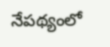నేపథ్యంలో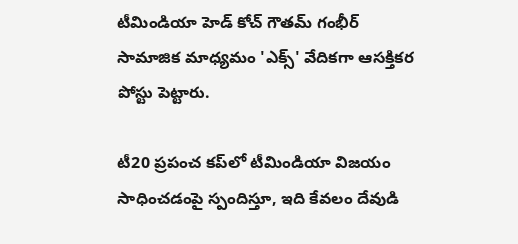టీమిండియా హెడ్ కోచ్ గౌతమ్ గంభీర్ సామాజిక మాధ్యమం 'ఎక్స్' వేదికగా ఆసక్తికర పోస్టు పెట్టారు.

టీ20 ప్రపంచ కప్‌లో టీమిండియా విజయం సాధించడంపై స్పందిస్తూ, ఇది కేవలం దేవుడి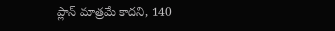ప్లాన్ మాత్రమే కాదని, 140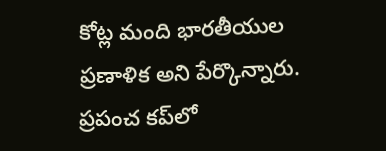కోట్ల మంది భారతీయుల ప్రణాళిక అని పేర్కొన్నారు. ప్రపంచ కప్‌లో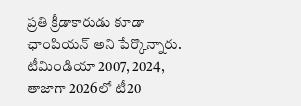ప్రతి క్రీడాకారుడు కూడా ఛాంపియన్ అని పేర్కొన్నారు. టీమిండియా 2007, 2024, తాజాగా 2026లో టీ20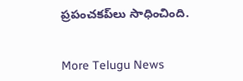ప్రపంచకప్‌లు సాధించింది.


More Telugu News